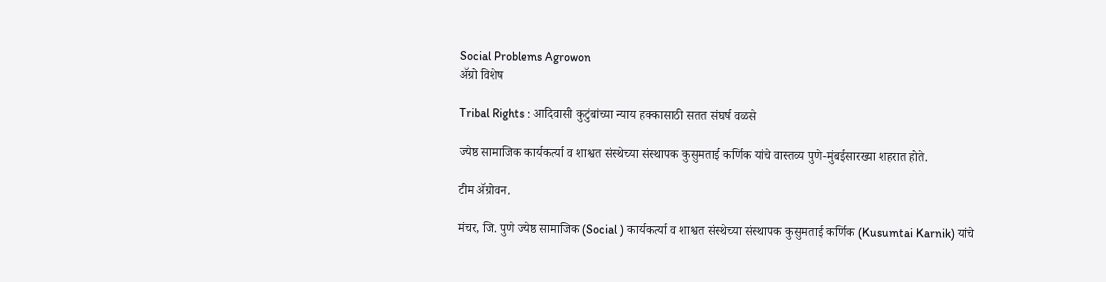Social Problems Agrowon
ॲग्रो विशेष

Tribal Rights : आदिवासी कुटुंबांच्या न्याय हक्कासाठी सतत संघर्ष वळसे

ज्येष्ठ सामाजिक कार्यकर्त्या व शाश्वत संस्थेच्या संस्थापक कुसुमताई कर्णिक यांचे वास्तव्य पुणे-मुंबईसारख्या शहरात होते.

टीम ॲग्रोवन.

मंचर, जि. पुणे ज्येष्ठ सामाजिक (Social ) कार्यकर्त्या व शाश्वत संस्थेच्या संस्थापक कुसुमताई कर्णिक (Kusumtai Karnik) यांचे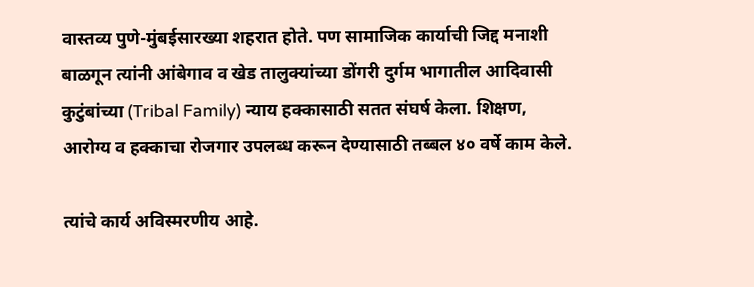वास्तव्य पुणे-मुंबईसारख्या शहरात होते. पण सामाजिक कार्याची जिद्द मनाशी बाळगून त्यांनी आंबेगाव व खेड तालुक्यांच्या डोंगरी दुर्गम भागातील आदिवासी कुटुंबांच्या (Tribal Family) न्याय हक्कासाठी सतत संघर्ष केला. शिक्षण, आरोग्य व हक्काचा रोजगार उपलब्ध करून देण्यासाठी तब्बल ४० वर्षे काम केले.

त्यांचे कार्य अविस्मरणीय आहे.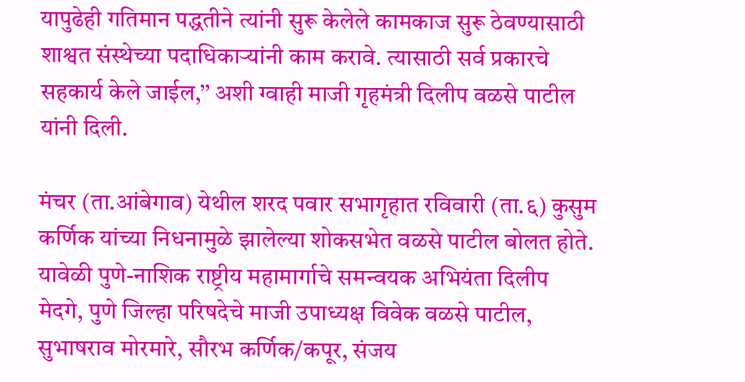यापुढेही गतिमान पद्धतीने त्यांनी सुरू केलेले कामकाज सुरू ठेवण्यासाठी शाश्वत संस्थेच्या पदाधिकाऱ्यांनी काम करावे. त्यासाठी सर्व प्रकारचे सहकार्य केले जाईल,’’ अशी ग्वाही माजी गृहमंत्री दिलीप वळसे पाटील यांनी दिली.

मंचर (ता.आंबेगाव) येथील शरद पवार सभागृहात रविवारी (ता.६) कुसुम कर्णिक यांच्या निधनामुळे झालेल्या शोकसभेत वळसे पाटील बोलत होते. यावेळी पुणे-नाशिक राष्ट्रीय महामार्गाचे समन्वयक अभियंता दिलीप मेदगे, पुणे जिल्हा परिषदेचे माजी उपाध्यक्ष विवेक वळसे पाटील, सुभाषराव मोरमारे, सौरभ कर्णिक/कपूर, संजय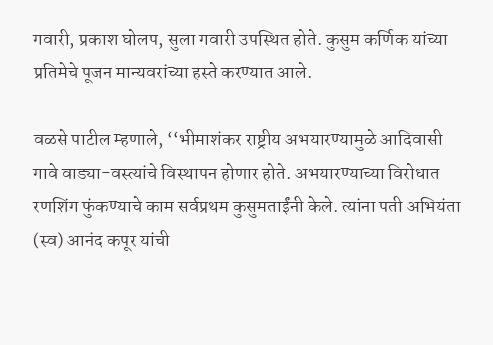गवारी, प्रकाश घोलप, सुला गवारी उपस्थित होते. कुसुम कर्णिक यांच्या प्रतिमेचे पूजन मान्यवरांच्या हस्ते करण्यात आले.

वळसे पाटील म्हणाले, ‘‘भीमाशंकर राष्ट्रीय अभयारण्यामुळे आदिवासी गावे वाड्या-वस्त्यांचे विस्थापन होणार होते. अभयारण्याच्या विरोधात रणशिंग फुंकण्याचे काम सर्वप्रथम कुसुमताईंनी केले. त्यांना पती अभियंता (स्व) आनंद कपूर यांची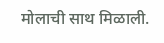मोलाची साथ मिळाली.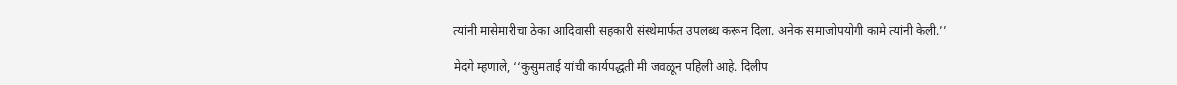त्यांनी मासेमारीचा ठेका आदिवासी सहकारी संस्थेमार्फत उपलब्ध करून दिला. अनेक समाजोपयोगी कामे त्यांनी केली.’’

मेदगे म्हणाले, ‘‘कुसुमताई यांची कार्यपद्धती मी जवळून पहिली आहे. दिलीप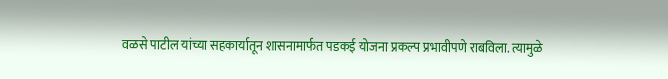वळसे पाटील यांच्या सहकार्यातून शासनामार्फत पडकई योजना प्रकल्प प्रभावीपणे राबविला. त्यामुळे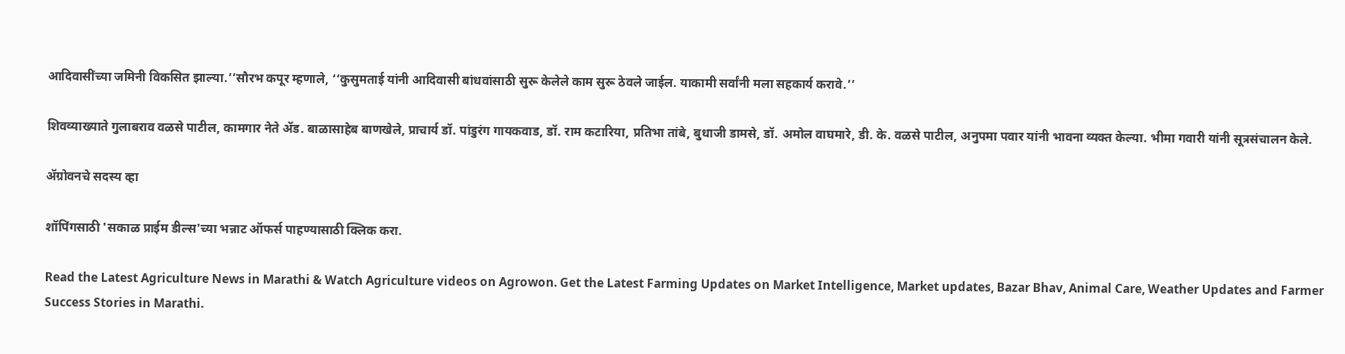आदिवासींच्या जमिनी विकसित झाल्या.’’सौरभ कपूर म्हणाले, ‘‘कुसुमताई यांनी आदिवासी बांधवांसाठी सुरू केलेले काम सुरू ठेवले जाईल. याकामी सर्वांनी मला सहकार्य करावे.’’

शिवव्याख्याते गुलाबराव वळसे पाटील, कामगार नेते ॲड. बाळासाहेब बाणखेले, प्राचार्य डॉ. पांडुरंग गायकवाड, डॉ. राम कटारिया, प्रतिभा तांबे, बुधाजी डामसे, डॉ. अमोल वाघमारे, डी. के. वळसे पाटील, अनुपमा पवार यांनी भावना व्यक्त केल्या. भीमा गवारी यांनी सूत्रसंचालन केले.

ॲग्रोवनचे सदस्य व्हा

शॉपिंगसाठी 'सकाळ प्राईम डील्स'च्या भन्नाट ऑफर्स पाहण्यासाठी क्लिक करा.

Read the Latest Agriculture News in Marathi & Watch Agriculture videos on Agrowon. Get the Latest Farming Updates on Market Intelligence, Market updates, Bazar Bhav, Animal Care, Weather Updates and Farmer Success Stories in Marathi.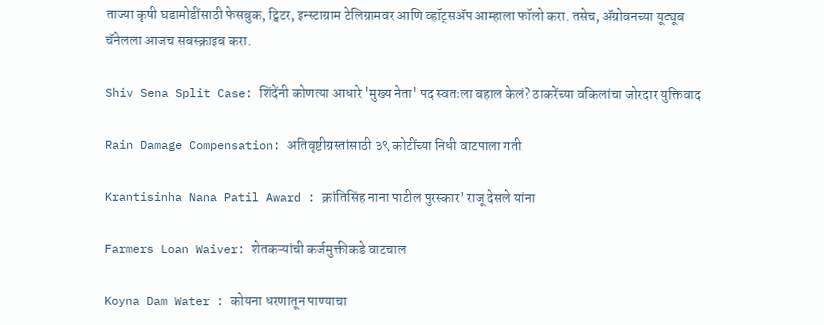ताज्या कृषी घडामोडींसाठी फेसबुक, ट्विटर, इन्स्टाग्राम टेलिग्रामवर आणि व्हॉट्सॲप आम्हाला फॉलो करा. तसेच, ॲग्रोवनच्या यूट्यूब चॅनेलला आजच सबस्क्राइब करा.

Shiv Sena Split Case: शिंदेंनी कोणत्या आधारे 'मुख्य नेता' पद स्वतःला बहाल केलं? ठाकरेंच्या वकिलांचा जोरदार युक्तिवाद

Rain Damage Compensation: अतिवृष्टीग्रस्तांसाठी ३९ कोटींच्या निधी वाटपाला गती

Krantisinha Nana Patil Award : क्रांतिसिंह नाना पाटील पुरस्कार’ राजू देसले यांना

Farmers Loan Waiver: शेतकऱ्यांची कर्जमुक्तीकडे वाटचाल

Koyna Dam Water : कोयना धरणातून पाण्याचा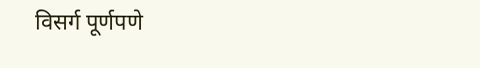विसर्ग पूर्णपणे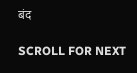बंद

SCROLL FOR NEXT